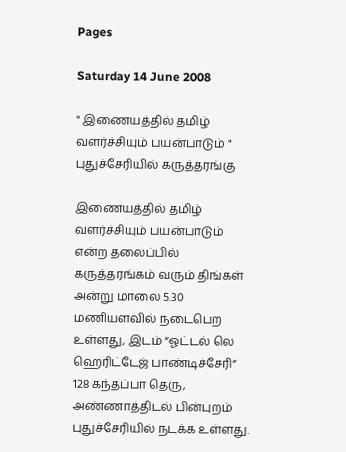Pages

Saturday 14 June 2008

" இணையத்தில் தமிழ் வளர்ச்சியும் பயன்பாடும் " புதுச்சேரியில் கருத்தரங்கு

இணையத்தில் தமிழ் வளர்ச்சியும் பயன்பாடும் என்ற தலைப்பில் கருத்தரங்கம் வரும் திங்கள் அன்று மாலை 5.30 மணியளவில் நடைபெற உள்ளது, இடம் “ஓட்டல் லெ ஹெரிட்டேஜ் பாண்டிச்சேரி“ 128 கந்தப்பா தெரு, அண்ணாத்திடல் பின்புறம் புதுச்சேரியில் நடக்க உள்ளது.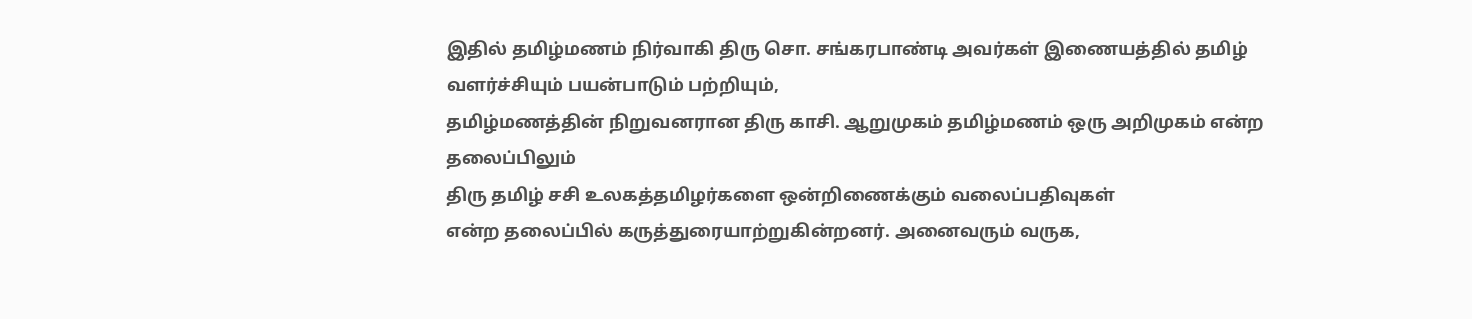இதில் தமிழ்மணம் நிர்வாகி திரு சொ. சங்கரபாண்டி அவர்கள் இணையத்தில் தமிழ் வளர்ச்சியும் பயன்பாடும் பற்றியும்,
தமிழ்மணத்தின் நிறுவனரான திரு காசி. ஆறுமுகம் தமிழ்மணம் ஒரு அறிமுகம் என்ற தலைப்பிலும்
திரு தமிழ் சசி உலகத்தமிழர்களை ஒன்றிணைக்கும் வலைப்பதிவுகள்
என்ற தலைப்பில் கருத்துரையாற்றுகின்றனர். அனைவரும் வருக,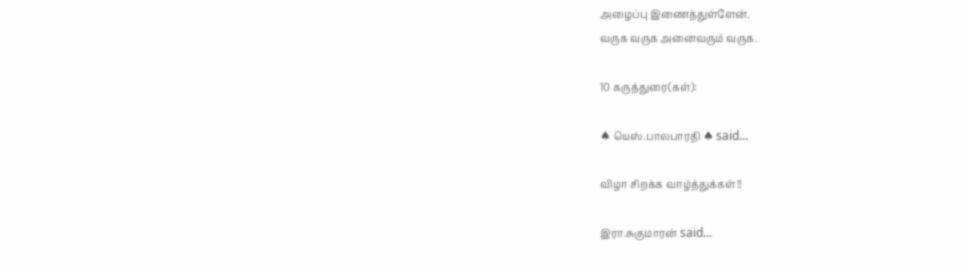அழைப்பு இணைத்துள்ளேன்.
வருக வருக அனைவரும் வருக.

10 கருத்துரை(கள்):

♠ யெஸ்.பாலபாரதி ♠ said...

விழா சிறக்க வாழ்த்துக்கள்!!

இரா.சுகுமாரன் said...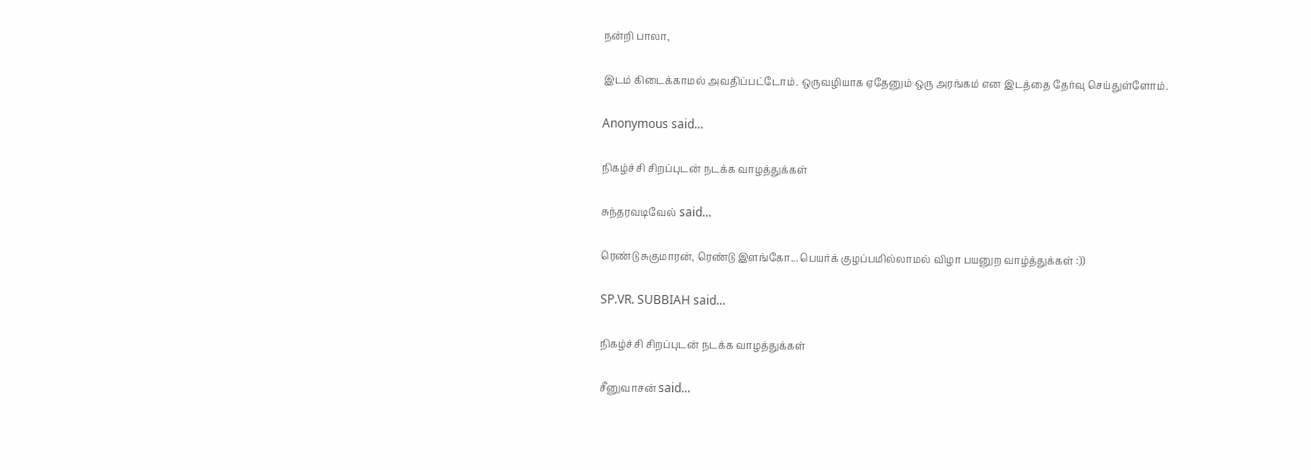நன்றி பாலா,

இடம் கிடைக்காமல் அவதிப்பட்டோம். ஒருவழியாக ஏதேனும் ஒரு அரங்கம் என இடத்தை தேர்வு செய்துள்ளோம்.

Anonymous said...

நிகழ்ச்சி சிறப்புடன் நடக்க வாழத்துக்கள்

சுந்தரவடிவேல் said...

ரெண்டு சுகுமாரன், ரெண்டு இளங்கோ... பெயர்க் குழப்பமில்லாமல் விழா பயனுற வாழ்த்துக்கள் :))

SP.VR. SUBBIAH said...

நிகழ்ச்சி சிறப்புடன் நடக்க வாழத்துக்கள்

சீனுவாசன் said...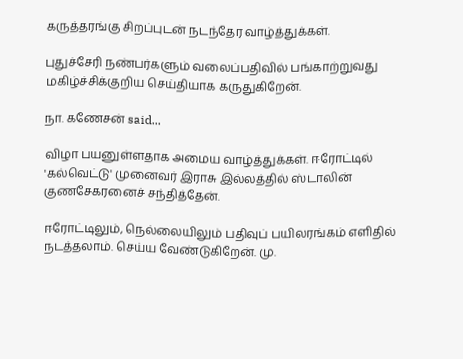கருத்தரங்கு சிறப்புடன் நடந்தேர வாழ்த்துக்கள்.

புதுச்சேரி நண்பர்களும் வலைப்பதிவில் பங்காற்றுவது மகிழ்ச்சிக்குறிய செய்தியாக கருதுகிறேன்.

நா. கணேசன் said...

விழா பயனுள்ளதாக அமைய வாழ்த்துக்கள். ஈரோட்டில் 'கல்வெட்டு' முனைவர் இராசு இல்லத்தில் ஸ்டாலின் குணசேகரனைச் சந்தித்தேன்.

ஈரோட்டிலும், நெல்லையிலும் பதிவுப் பயிலரங்கம் எளிதில் நடத்தலாம். செய்ய வேண்டுகிறேன். மு.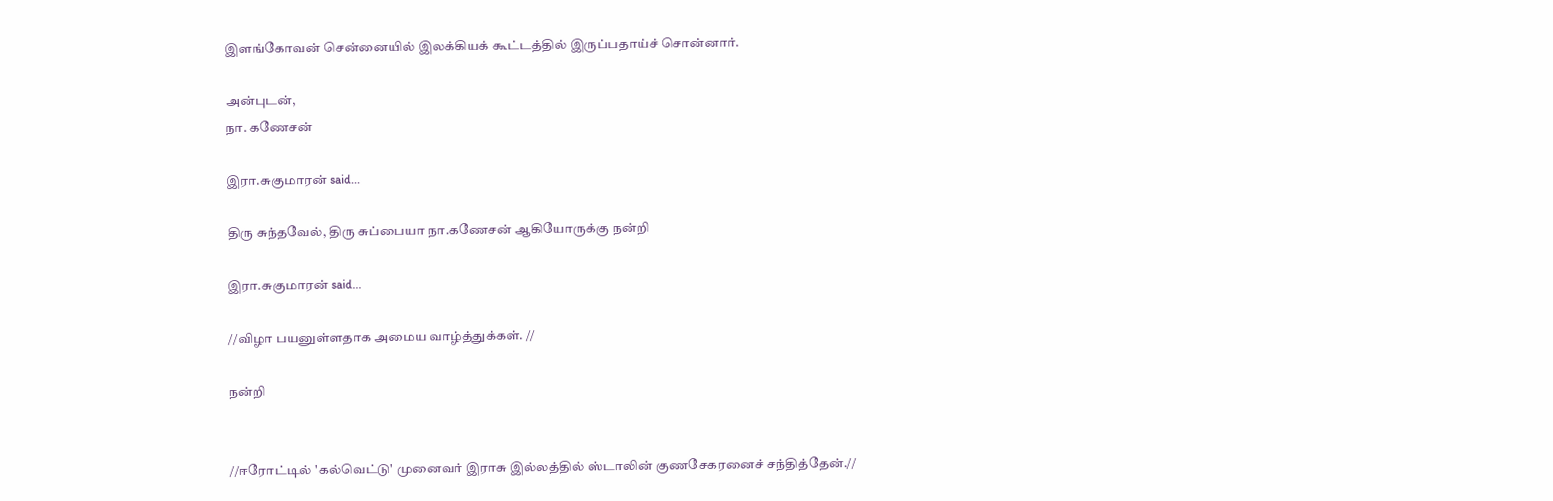இளங்கோவன் சென்னையில் இலக்கியக் கூட்டத்தில் இருப்பதாய்ச் சொன்னார்.

அன்புடன்,
நா. கணேசன்

இரா.சுகுமாரன் said...

திரு சுந்தவேல், திரு சுப்பையா நா.கணேசன் ஆகியோருக்கு நன்றி

இரா.சுகுமாரன் said...

//விழா பயனுள்ளதாக அமைய வாழ்த்துக்கள். //

நன்றி


//ஈரோட்டில் 'கல்வெட்டு' முனைவர் இராசு இல்லத்தில் ஸ்டாலின் குணசேகரனைச் சந்தித்தேன்.//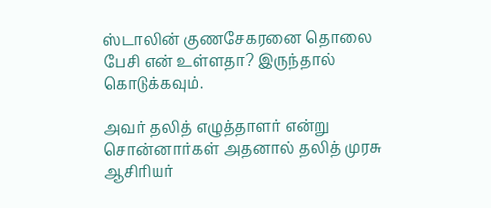ஸ்டாலின் குணசேகரனை தொலை பேசி என் உள்ளதா? இருந்தால் கொடுக்கவும்.

அவர் தலித் எழுத்தாளர் என்று சொன்னார்கள் அதனால் தலித் முரசு ஆசிரியர்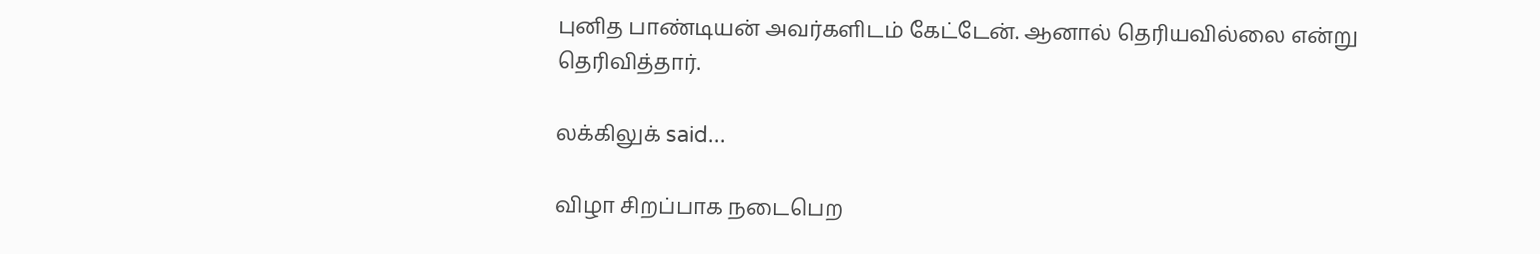புனித பாண்டியன் அவர்களிடம் கேட்டேன். ஆனால் தெரியவில்லை என்று தெரிவித்தார்.

லக்கிலுக் said...

விழா சிறப்பாக நடைபெற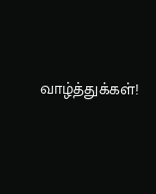வாழ்த்துக்கள்!